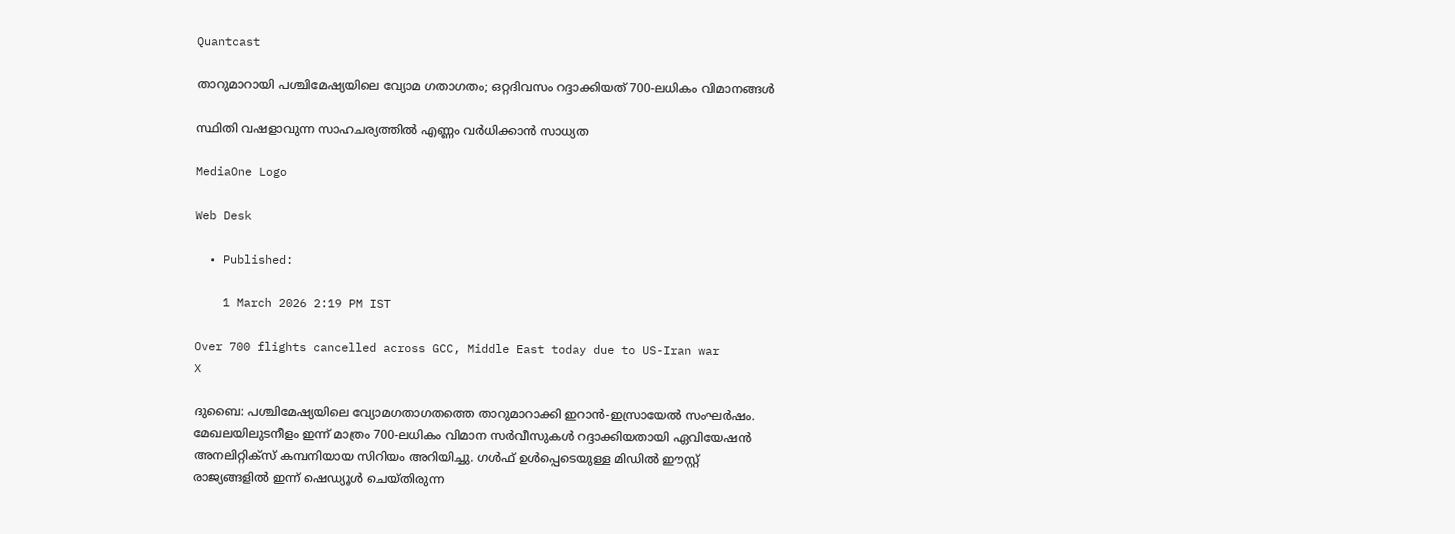Quantcast

താറുമാറായി പശ്ചിമേഷ്യയിലെ വ്യോമ ഗതാഗതം; ഒറ്റദിവസം റദ്ദാക്കിയത് 700-ലധികം വിമാനങ്ങൾ

സ്ഥിതി വഷളാവുന്ന സാഹചര്യത്തിൽ എണ്ണം വർധിക്കാൻ സാധ്യത

MediaOne Logo

Web Desk

  • Published:

    1 March 2026 2:19 PM IST

Over 700 flights cancelled across GCC, Middle East today due to US-Iran war
X

ദുബൈ: പശ്ചിമേഷ്യയിലെ വ്യോമഗതാഗതത്തെ താറുമാറാക്കി ഇറാൻ-ഇസ്രായേൽ സംഘർഷം. മേഖലയിലുടനീളം ഇന്ന് മാത്രം 700-ലധികം വിമാന സർവീസുകൾ റദ്ദാക്കിയതായി ഏവിയേഷൻ അനലിറ്റിക്സ് കമ്പനിയായ സിറിയം അറിയിച്ചു. ഗൾഫ് ഉൾപ്പെടെയുള്ള മിഡിൽ ഈസ്റ്റ് രാജ്യങ്ങളിൽ ഇന്ന് ഷെഡ്യൂൾ ചെയ്തിരുന്ന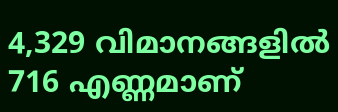4,329 വിമാനങ്ങളിൽ 716 എണ്ണമാണ്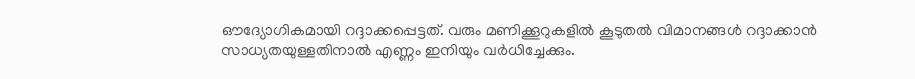ഔദ്യോഗികമായി റദ്ദാക്കപ്പെട്ടത്. വരും മണിക്കൂറുകളിൽ കൂടുതൽ വിമാനങ്ങൾ റദ്ദാക്കാൻ സാധ്യതയുള്ളതിനാൽ എണ്ണം ഇനിയും വർധിച്ചേക്കും.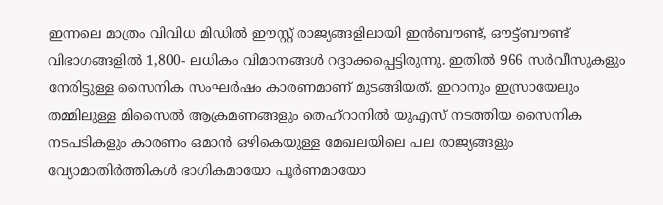ഇന്നലെ മാത്രം വിവിധ മിഡിൽ ഈസ്റ്റ് രാജ്യങ്ങളിലായി ഇൻബൗണ്ട്, ഔട്ട്ബൗണ്ട് വിഭാഗങ്ങളിൽ 1,800- ലധികം വിമാനങ്ങൾ റദ്ദാക്കപ്പെട്ടിരുന്നു. ഇതിൽ 966 സർവീസുകളും നേരിട്ടുള്ള സൈനിക സംഘർഷം കാരണമാണ് മുടങ്ങിയത്. ഇറാനും ഇസ്രായേലും തമ്മിലുള്ള മിസൈൽ ആക്രമണങ്ങളും തെഹ്റാനിൽ യുഎസ് നടത്തിയ സൈനിക നടപടികളും കാരണം ഒമാൻ ഒഴികെയുള്ള മേഖലയിലെ പല രാജ്യങ്ങളും വ്യോമാതിർത്തികൾ ഭാഗികമായോ പൂർണമായോ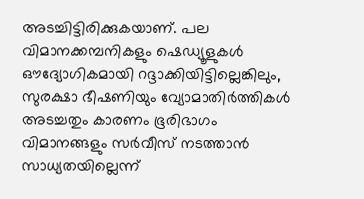അടച്ചിട്ടിരിക്കുകയാണ്. പല വിമാനക്കമ്പനികളും ഷെഡ്യൂളുകൾ ഔദ്യോഗികമായി റദ്ദാക്കിയിട്ടില്ലെങ്കിലും, സുരക്ഷാ ഭീഷണിയും വ്യോമാതിർത്തികൾ അടച്ചതും കാരണം ഭൂരിഭാഗം വിമാനങ്ങളും സർവീസ് നടത്താൻ സാധ്യതയില്ലെന്ന്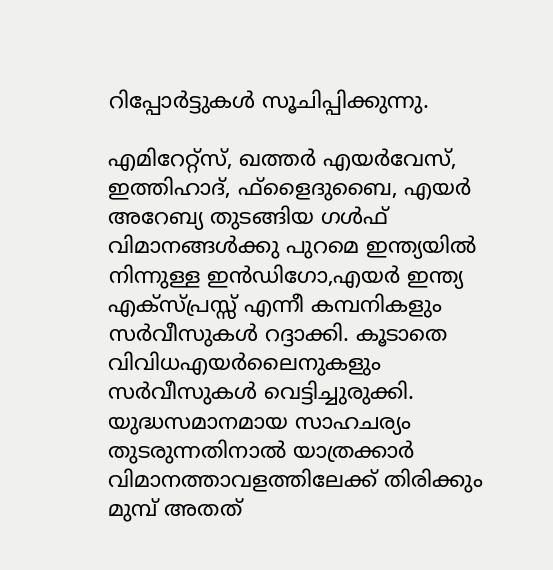റിപ്പോർട്ടുകൾ സൂചിപ്പിക്കുന്നു.

എമിറേറ്റ്സ്, ഖത്തർ എയർവേസ്, ഇത്തിഹാദ്, ഫ്‌ളൈദുബൈ, എയർ അറേബ്യ തുടങ്ങിയ ഗൾഫ് വിമാനങ്ങൾക്കു പുറമെ ഇന്ത്യയിൽ നിന്നുള്ള ഇൻഡിഗോ,എയർ ഇന്ത്യ എക്സ്പ്രസ്സ്‌ എന്നീ കമ്പനികളും സർവീസുകൾ റദ്ദാക്കി. കൂടാതെ വിവിധഎയർലൈനുകളും സർവീസുകൾ വെട്ടിച്ചുരുക്കി. യുദ്ധസമാനമായ സാഹചര്യം തുടരുന്നതിനാൽ യാത്രക്കാർ വിമാനത്താവളത്തിലേക്ക് തിരിക്കും മുമ്പ് അതത്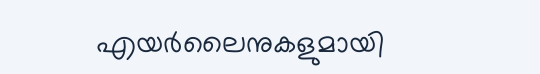എയർലൈനുകളുമായി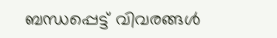ബന്ധപ്പെട്ട് വിവരങ്ങൾ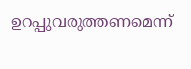ഉറപ്പുവരുത്തണമെന്ന്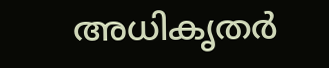അധികൃതർ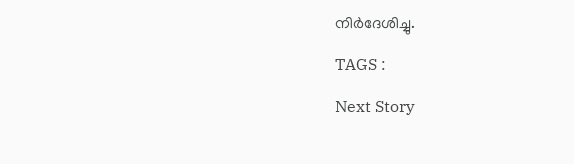നിർദേശിച്ചു.

TAGS :

Next Story